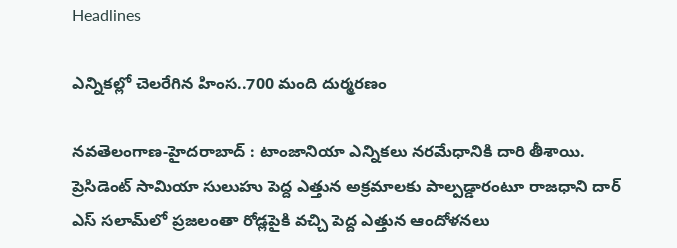Headlines

ఎన్నికల్లో చెలరేగిన హింస..700 మంది దుర్మరణం

న‌వ‌తెలంగాణ‌-హైద‌రాబాద్ : టాంజానియా ఎన్నికలు నరమేధానికి దారి తీశాయి. ప్రెసిడెంట్ సామియా సులుహు పెద్ద ఎత్తున అక్రమాలకు పాల్పడ్డారంటూ రాజధాని దార్ ఎస్ సలామ్‌లో ప్రజలంతా రోడ్లపైకి వచ్చి పెద్ద ఎత్తున ఆందోళనలు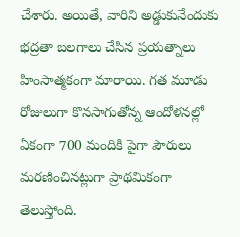చేశారు. అయితే, వారిని అడ్డుకునేందుకు భద్రతా బలగాలు చేసిన ప్రయత్నాలు హింసాత్మకంగా మారాయి. గత మూడు రోజులుగా కొనసాగుతోన్న ఆందోళనల్లో ఏకంగా 700 మందికి పైగా పౌరులు మరణించినట్లుగా ప్రాథమికంగా తెలుస్తోంది.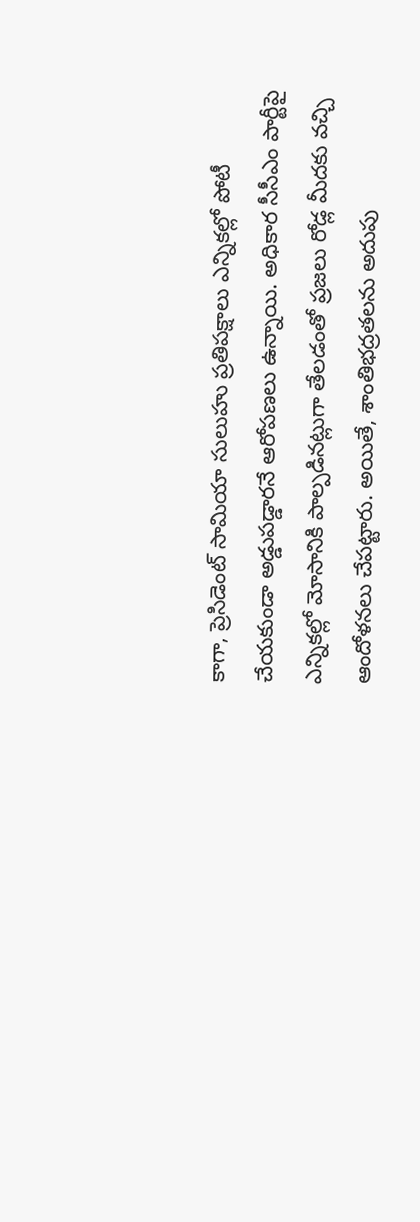కాగా, ప్రెసిడెంట్ సామియా సులుహు ప్రతిపక్షాలు ఎన్నికల్లో పోటీ చేయకుండా అడ్డుపడ్డారనే ఆరోపణలు ఉన్నాయి. అధికార సీసీఎం పార్టీపై ఎన్నికల్లో మోసానికి పాల్పడినట్లుగా తేలడంతో ప్రజలు రోడ్ల మీదకు వచ్చి ఆందోళనలు చేపట్టారు. అయితే, శాంతిభద్రతలను అదుపు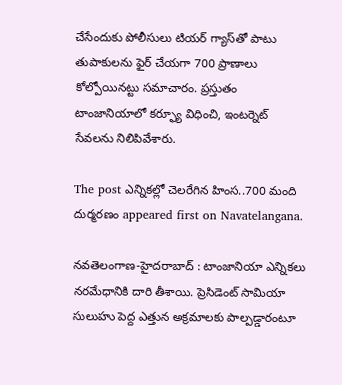చేసేందుకు పోలీసులు టియర్ గ్యాస్‌తో పాటు తుపాకులను ఫైర్ చేయగా 700 ప్రాణాలు కోల్పోయినట్టు సమాచారం. ప్రస్తుతం టాంజానియాలో కర్ఫ్యూ విధించి, ఇంటర్నెట్ సేవలను నిలిపివేశారు.

The post ఎన్నికల్లో చెలరేగిన హింస..700 మంది దుర్మరణం appeared first on Navatelangana.

న‌వ‌తెలంగాణ‌-హైద‌రాబాద్ : టాంజానియా ఎన్నికలు నరమేధానికి దారి తీశాయి. ప్రెసిడెంట్ సామియా సులుహు పెద్ద ఎత్తున అక్రమాలకు పాల్పడ్డారంటూ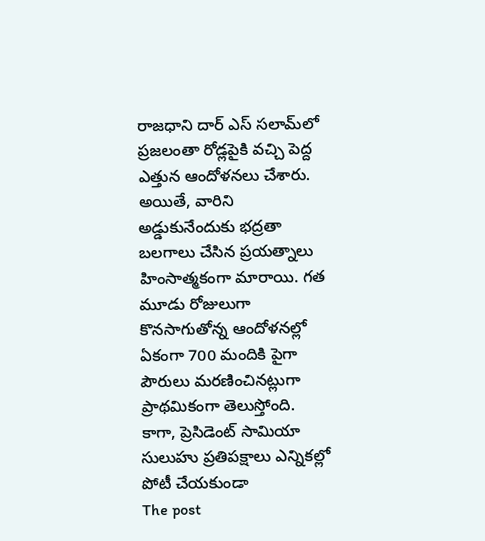రాజధాని దార్ ఎస్ సలామ్‌లో ప్రజలంతా రోడ్లపైకి వచ్చి పెద్ద ఎత్తున ఆందోళనలు చేశారు. అయితే, వారిని అడ్డుకునేందుకు భద్రతా బలగాలు చేసిన ప్రయత్నాలు హింసాత్మకంగా మారాయి. గత మూడు రోజులుగా కొనసాగుతోన్న ఆందోళనల్లో ఏకంగా 700 మందికి పైగా పౌరులు మరణించినట్లుగా ప్రాథమికంగా తెలుస్తోంది. కాగా, ప్రెసిడెంట్ సామియా సులుహు ప్రతిపక్షాలు ఎన్నికల్లో పోటీ చేయకుండా
The post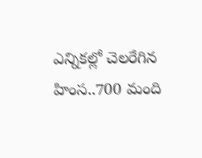ఎన్నికల్లో చెలరేగిన హింస..700 మంది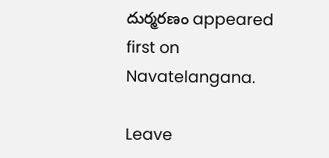దుర్మరణం appeared first on Navatelangana.

Leave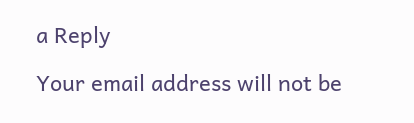a Reply

Your email address will not be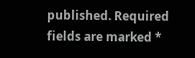published. Required fields are marked *